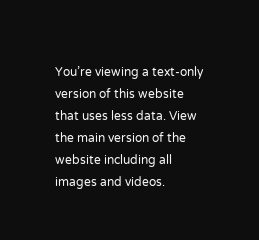You’re viewing a text-only version of this website that uses less data. View the main version of the website including all images and videos.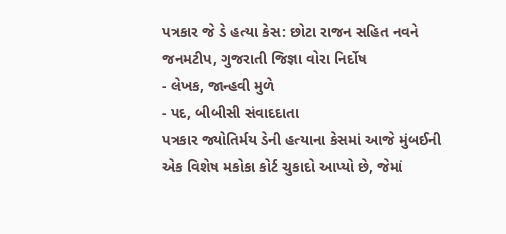પત્રકાર જે ડે હત્યા કેસ: છોટા રાજન સહિત નવને જનમટીપ, ગુજરાતી જિજ્ઞા વોરા નિર્દોષ
- લેખક, જાન્હવી મુળે
- પદ, બીબીસી સંવાદદાતા
પત્રકાર જ્યોતિર્મય ડેની હત્યાના કેસમાં આજે મુંબઈની એક વિશેષ મકોકા કોર્ટ ચુકાદો આપ્યો છે, જેમાં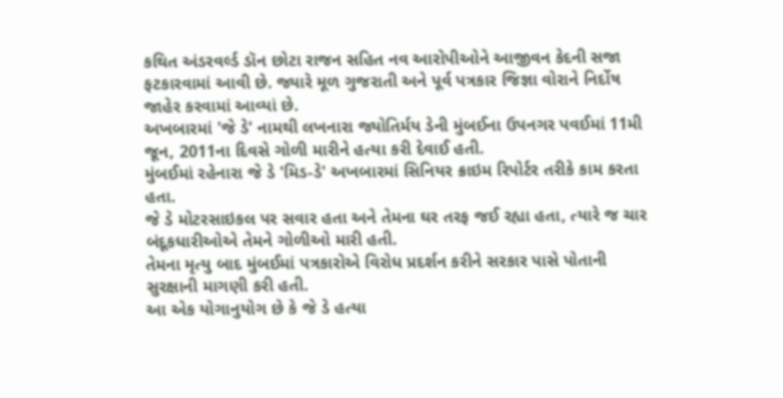કથિત અંડરવર્લ્ડ ડૉન છોટા રાજન સહિત નવ આરોપીઓને આજીવન કેદની સજા ફટકારવામાં આવી છે. જ્યારે મૂળ ગુજરાતી અને પૂર્વ પત્રકાર જિજ્ઞા વોરાને નિર્દોષ જાહેર કરવામાં આવ્યાં છે.
અખબારમાં 'જે ડે' નામથી લખનારા જ્યોતિર્મય ડેની મુંબઈના ઉપનગર પવઈમાં 11મી જૂન, 2011ના દિવસે ગોળી મારીને હત્યા કરી દેવાઈ હતી.
મુંબઈમાં રહેનારા જે ડે 'મિડ-ડે' અખબારમાં સિનિયર ક્રાઇમ રિપોર્ટર તરીકે કામ કરતા હતા.
જે ડે મોટરસાઇકલ પર સવાર હતા અને તેમના ઘર તરફ જઈ રહ્યા હતા, ત્યારે જ ચાર બંદૂકધારીઓએ તેમને ગોળીઓ મારી હતી.
તેમના મૃત્યુ બાદ મુંબઈમાં પત્રકારોએ વિરોધ પ્રદર્શન કરીને સરકાર પાસે પોતાની સુરક્ષાની માગણી કરી હતી.
આ એક યોગાનુયોગ છે કે જે ડે હત્યા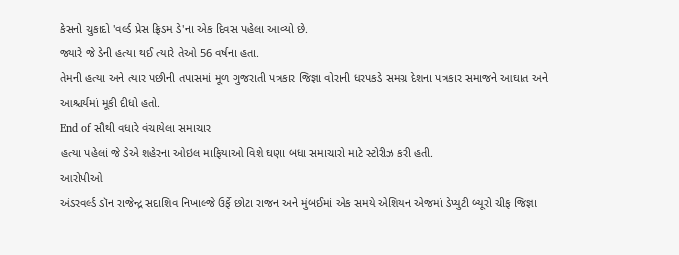કેસનો ચુકાદો 'વર્લ્ડ પ્રેસ ફ્રિડમ ડે'ના એક દિવસ પહેલા આવ્યો છે.
જ્યારે જે ડેની હત્યા થઈ ત્યારે તેઓ 56 વર્ષના હતા.
તેમની હત્યા અને ત્યાર પછીની તપાસમાં મૂળ ગુજરાતી પત્રકાર જિજ્ઞા વોરાની ધરપકડે સમગ્ર દેશના પત્રકાર સમાજને આઘાત અને આશ્ચર્યમાં મૂકી દીધો હતો.
End of સૌથી વધારે વંચાયેલા સમાચાર
હત્યા પહેલાં જે ડેએ શહેરના ઓઇલ માફિયાઓ વિશે ઘણા બધા સમાચારો માટે સ્ટોરીઝ કરી હતી.
આરોપીઓ
અંડરવર્લ્ડ ડૉન રાજેન્દ્ર સદાશિવ નિખાલ્જે ઉર્ફે છોટા રાજન અને મુંબઈમાં એક સમયે એશિયન એજમાં ડેપ્યુટી બ્યૂરો ચીફ જિજ્ઞા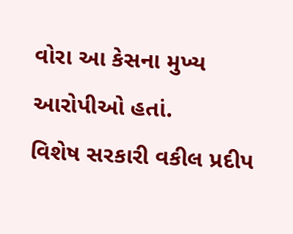વોરા આ કેસના મુખ્ય આરોપીઓ હતાં.
વિશેષ સરકારી વકીલ પ્રદીપ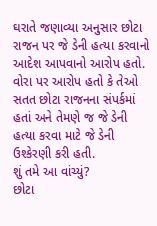ઘરાતે જણાવ્યા અનુસાર છોટા રાજન પર જે ડેની હત્યા કરવાનો આદેશ આપવાનો આરોપ હતો.
વોરા પર આરોપ હતો કે તેઓ સતત છોટા રાજનના સંપર્કમાં હતાં અને તેમણે જ જે ડેની હત્યા કરવા માટે જે ડેની ઉશ્કેરણી કરી હતી.
શું તમે આ વાંચ્યું?
છોટા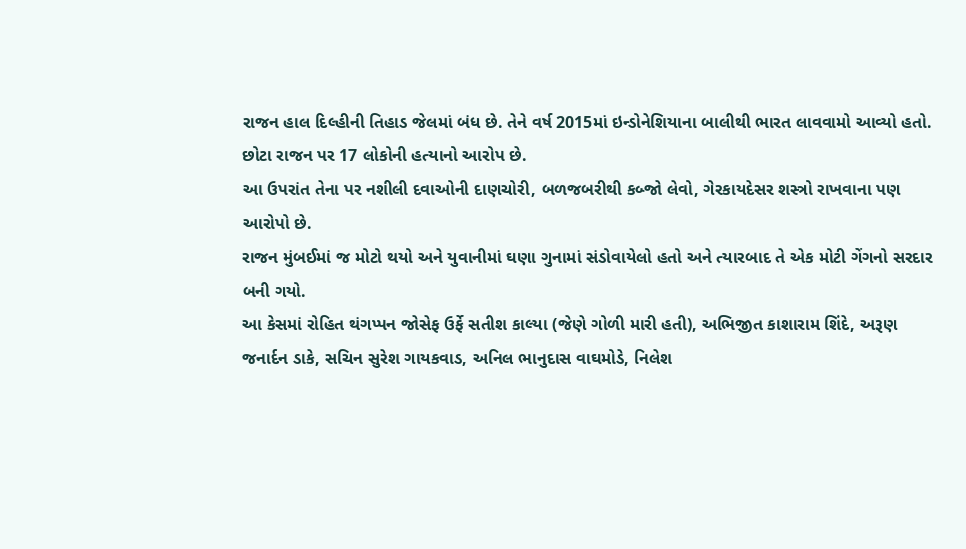રાજન હાલ દિલ્હીની તિહાડ જેલમાં બંધ છે. તેને વર્ષ 2015માં ઇન્ડોનેશિયાના બાલીથી ભારત લાવવામો આવ્યો હતો. છોટા રાજન પર 17 લોકોની હત્યાનો આરોપ છે.
આ ઉપરાંત તેના પર નશીલી દવાઓની દાણચોરી, બળજબરીથી કબ્જો લેવો, ગેરકાયદેસર શસ્ત્રો રાખવાના પણ આરોપો છે.
રાજન મુંબઈમાં જ મોટો થયો અને યુવાનીમાં ઘણા ગુનામાં સંડોવાયેલો હતો અને ત્યારબાદ તે એક મોટી ગેંગનો સરદાર બની ગયો.
આ કેસમાં રોહિત થંગપ્પન જોસેફ ઉર્ફે સતીશ કાલ્યા (જેણે ગોળી મારી હતી), અભિજીત કાશારામ શિંદે, અરૂણ જનાર્દન ડાકે, સચિન સુરેશ ગાયકવાડ, અનિલ ભાનુદાસ વાઘમોડે, નિલેશ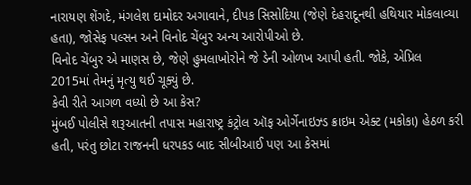નારાયણ શેંગદે, મંગલેશ દામોદર અગાવાને, દીપક સિસોદિયા (જેણે દેહરાદૂનથી હથિયાર મોકલાવ્યા હતા), જોસેફ પલ્સન અને વિનોદ ચેંબુર અન્ય આરોપીઓ છે.
વિનોદ ચેંબુર એ માણસ છે, જેણે હુમલાખોરોને જે ડેની ઓળખ આપી હતી. જોકે, એપ્રિલ 2015માં તેમનું મૃત્યુ થઈ ચૂક્યું છે.
કેવી રીતે આગળ વધ્યો છે આ કેસ?
મુંબઈ પોલીસે શરૂઆતની તપાસ મહારાષ્ટ્ર કંટ્રોલ ઑફ ઓર્ગેનાઇઝ્ડ ક્રાઇમ એક્ટ (મકોકા) હેઠળ કરી હતી, પરંતુ છોટા રાજનની ધરપકડ બાદ સીબીઆઈ પણ આ કેસમાં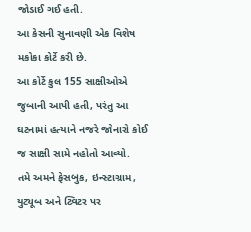જોડાઈ ગઈ હતી.
આ કેસની સુનાવણી એક વિશેષ મકોકા કોર્ટે કરી છે.
આ કોર્ટે કુલ 155 સાક્ષીઓએ જુબાની આપી હતી, પરંતુ આ ઘટનામાં હત્યાને નજરે જોનારો કોઈ જ સાક્ષી સામે નહોતો આવ્યો.
તમે અમને ફેસબુક, ઇન્સ્ટાગ્રામ, યુટ્યૂબ અને ટ્વિટર પર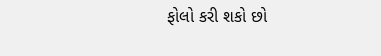ફોલો કરી શકો છો